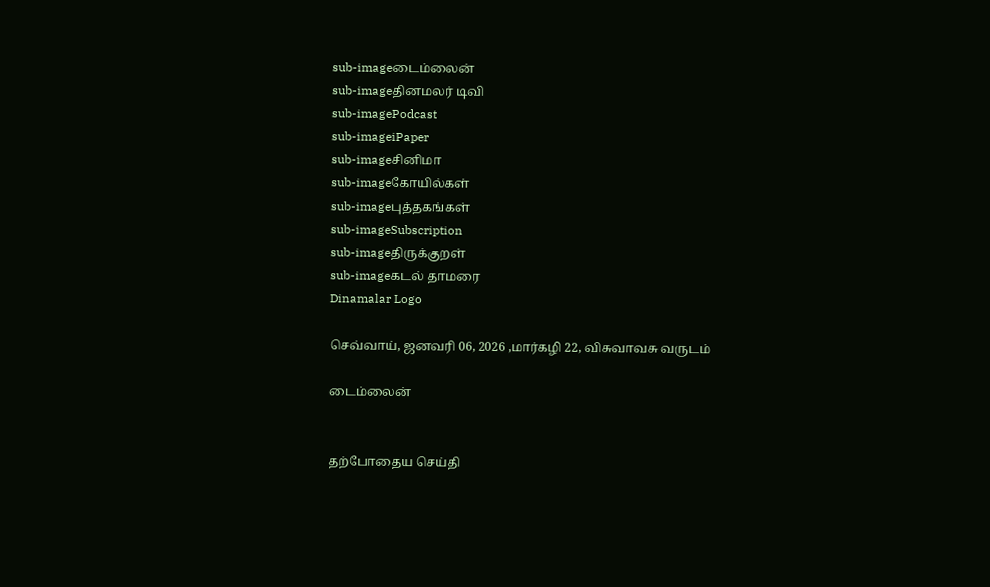sub-imageடைம்லைன்
sub-imageதினமலர் டிவி
sub-imagePodcast
sub-imageiPaper
sub-imageசினிமா
sub-imageகோயில்கள்
sub-imageபுத்தகங்கள்
sub-imageSubscription
sub-imageதிருக்குறள்
sub-imageகடல் தாமரை
Dinamalar Logo

செவ்வாய், ஜனவரி 06, 2026 ,மார்கழி 22, விசுவாவசு வருடம்

டைம்லைன்


தற்போதைய செய்தி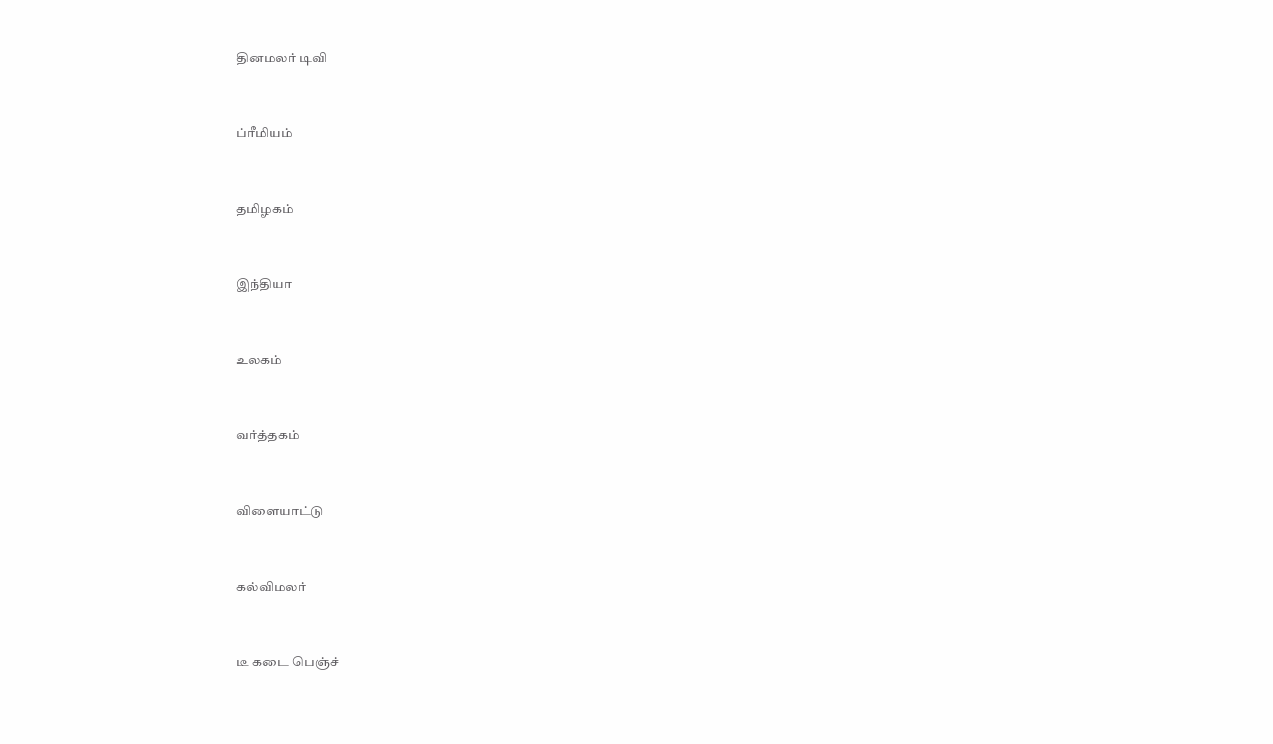தினமலர் டிவி


ப்ரீமியம்


தமிழகம்


இந்தியா


உலகம்


வர்த்தகம்


விளையாட்டு


கல்விமலர்


டீ கடை பெஞ்ச்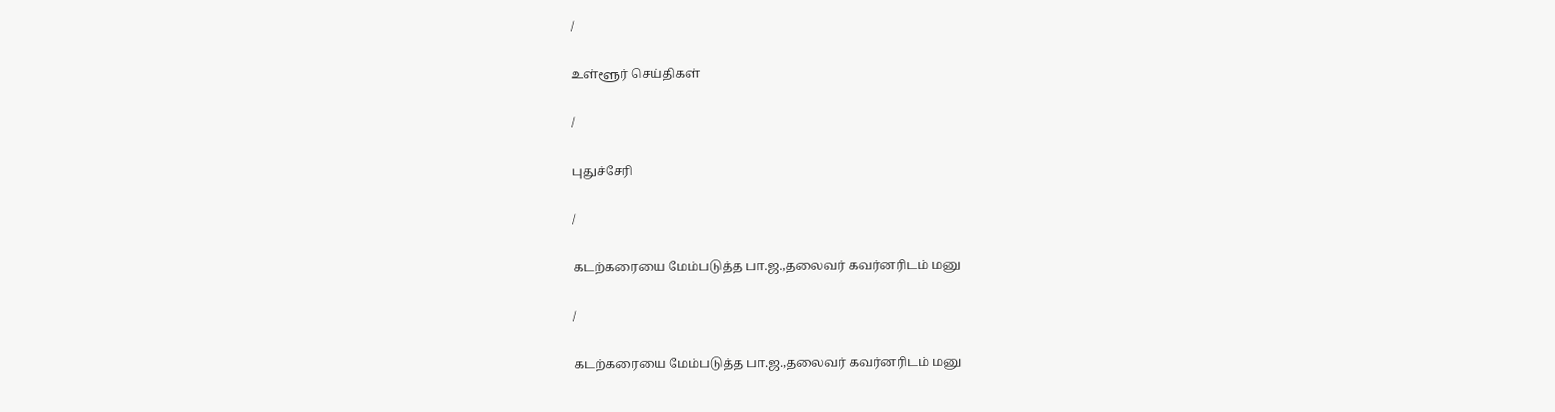/

உள்ளூர் செய்திகள்

/

புதுச்சேரி

/

கடற்கரையை மேம்படுத்த பா.ஜ.,தலைவர் கவர்னரிடம் மனு

/

கடற்கரையை மேம்படுத்த பா.ஜ.,தலைவர் கவர்னரிடம் மனு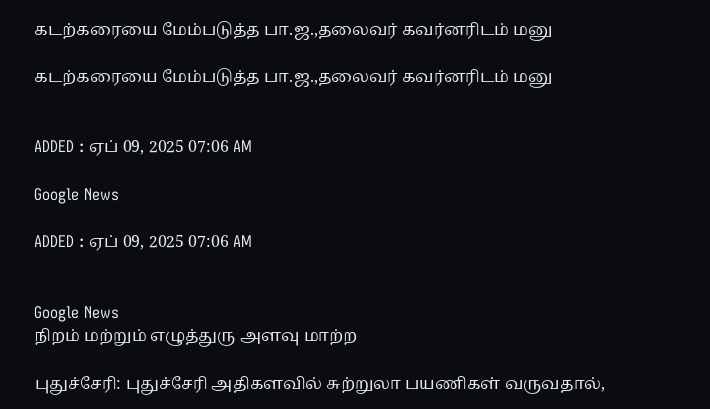கடற்கரையை மேம்படுத்த பா.ஜ.,தலைவர் கவர்னரிடம் மனு

கடற்கரையை மேம்படுத்த பா.ஜ.,தலைவர் கவர்னரிடம் மனு


ADDED : ஏப் 09, 2025 07:06 AM

Google News

ADDED : ஏப் 09, 2025 07:06 AM


Google News
நிறம் மற்றும் எழுத்துரு அளவு மாற்ற

புதுச்சேரி: புதுச்சேரி அதிகளவில் சுற்றுலா பயணிகள் வருவதால்,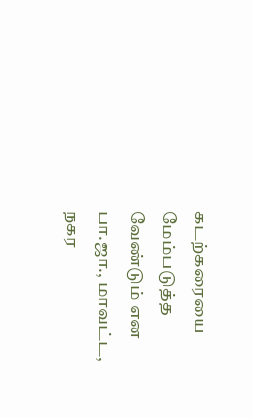கடற்கரையை மேம்படுத்த வேண்டும் என பா.ஜா., மாவட்ட, நகர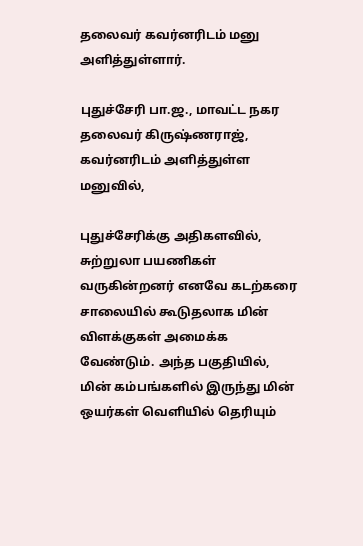தலைவர் கவர்னரிடம் மனு அளித்துள்ளார்.

புதுச்சேரி பா.ஜ., மாவட்ட நகர தலைவர் கிருஷ்ணராஜ், கவர்னரிடம் அளித்துள்ள மனுவில்,

புதுச்சேரிக்கு அதிகளவில், சுற்றுலா பயணிகள் வருகின்றனர் எனவே கடற்கரை சாலையில் கூடுதலாக மின் விளக்குகள் அமைக்க வேண்டும். அந்த பகுதியில், மின் கம்பங்களில் இருந்து மின் ஒயர்கள் வெளியில் தெரியும்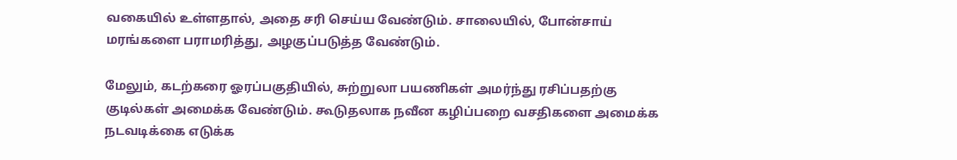வகையில் உள்ளதால், அதை சரி செய்ய வேண்டும். சாலையில், போன்சாய் மரங்களை பராமரித்து, அழகுப்படுத்த வேண்டும்.

மேலும், கடற்கரை ஓரப்பகுதியில், சுற்றுலா பயணிகள் அமர்ந்து ரசிப்பதற்கு குடில்கள் அமைக்க வேண்டும். கூடுதலாக நவீன கழிப்பறை வசதிகளை அமைக்க நடவடிக்கை எடுக்க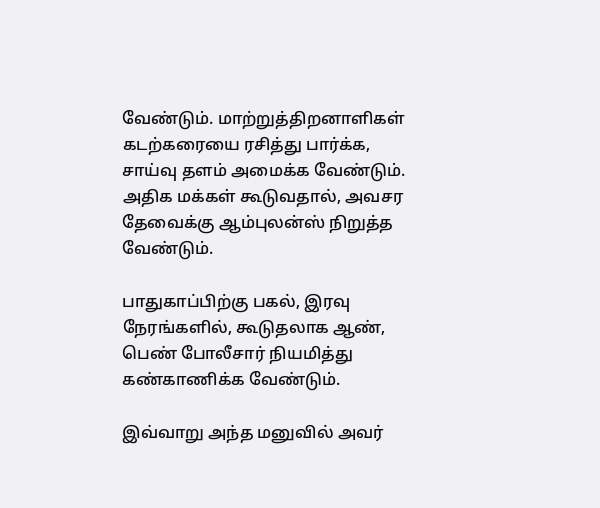வேண்டும். மாற்றுத்திறனாளிகள் கடற்கரையை ரசித்து பார்க்க, சாய்வு தளம் அமைக்க வேண்டும். அதிக மக்கள் கூடுவதால், அவசர தேவைக்கு ஆம்புலன்ஸ் நிறுத்த வேண்டும்.

பாதுகாப்பிற்கு பகல், இரவு நேரங்களில், கூடுதலாக ஆண், பெண் போலீசார் நியமித்து கண்காணிக்க வேண்டும்.

இவ்வாறு அந்த மனுவில் அவர்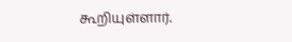கூறியுள்ளார்.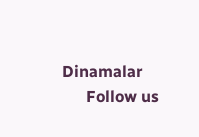Dinamalar
      Follow us